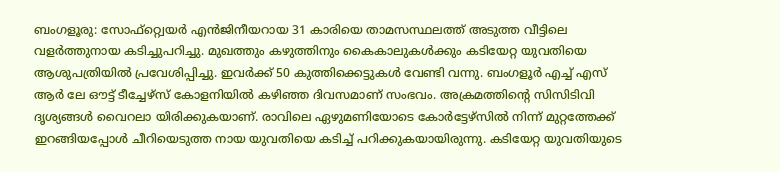ബംഗളൂരു: സോഫ്റ്റ്വെയർ എൻജിനീയറായ 31 കാരിയെ താമസസ്ഥലത്ത് അടുത്ത വീട്ടിലെ വളർത്തുനായ കടിച്ചുപറിച്ചു. മുഖത്തും കഴുത്തിനും കൈകാലുകൾക്കും കടിയേറ്റ യുവതിയെ ആശുപത്രിയിൽ പ്രവേശിപ്പിച്ചു. ഇവർക്ക് 50 കുത്തിക്കെട്ടുകൾ വേണ്ടി വന്നു. ബംഗളൂർ എച്ച് എസ് ആർ ലേ ഔട്ട് ടീച്ചേഴ്സ് കോളനിയിൽ കഴിഞ്ഞ ദിവസമാണ് സംഭവം. അക്രമത്തിന്റെ സിസിടിവി ദൃശ്യങ്ങൾ വൈറലാ യിരിക്കുകയാണ്. രാവിലെ ഏഴുമണിയോടെ കോർട്ടേഴ്സിൽ നിന്ന് മുറ്റത്തേക്ക് ഇറങ്ങിയപ്പോൾ ചീറിയെടുത്ത നായ യുവതിയെ കടിച്ച് പറിക്കുകയായിരുന്നു. കടിയേറ്റ യുവതിയുടെ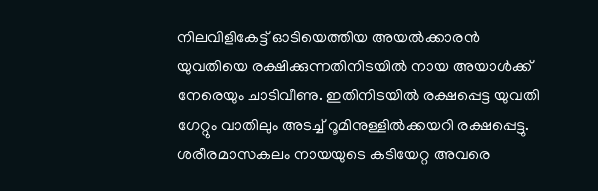നിലവിളികേട്ട് ഓടിയെത്തിയ അയൽക്കാരൻ യുവതിയെ രക്ഷിക്കുന്നതിനിടയിൽ നായ അയാൾക്ക് നേരെയും ചാടിവീണു. ഇതിനിടയിൽ രക്ഷപ്പെട്ട യുവതി ഗേറ്റും വാതിലും അടച്ച് റൂമിനുള്ളിൽക്കയറി രക്ഷപ്പെട്ടു. ശരീരമാസകലം നായയുടെ കടിയേറ്റ അവരെ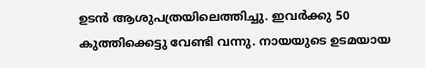ഉടൻ ആശുപത്രയിലെത്തിച്ചു. ഇവർക്കു 50 കുത്തിക്കെട്ടു വേണ്ടി വന്നു. നായയുടെ ഉടമയായ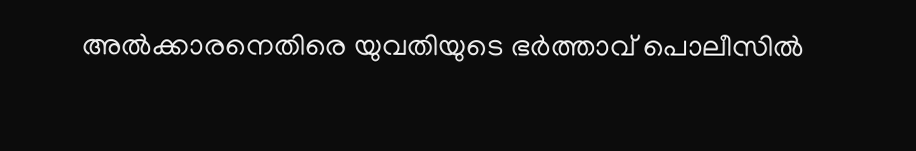അൽക്കാരനെതിരെ യുവതിയുടെ ഭർത്താവ് പൊലീസിൽ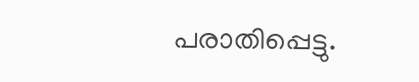പരാതിപ്പെട്ടു.